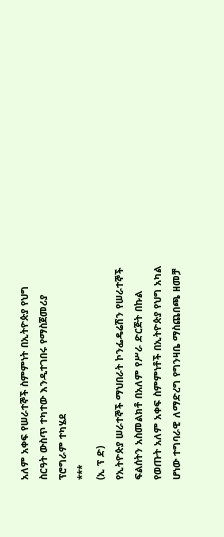አለም አቀፍ የሠራተኞች ስምምነት በኢትዮጵያ የህግ ስርዓት ውስጥ ተካተው እንዲተገበሩ የማስጀመሪያ ፕሮግራም ተካሄደ
***
(ኢ ፕ ድ)
የኢትዮጵያ ሠራተኞች ማህበራት ኮንፌዴሬሽን የሠራተኞች ፍልሰትን አስመልክቶ በአለም የሥራ ድርጅት በኩል የወጡት አለም አቀፍ ስምምነቶች በኢትዮጵያ የህግ አካል ሆነው ተግባራዊ ለማድረግ የግንዛቤ ማስጨበጫ ዘመቻ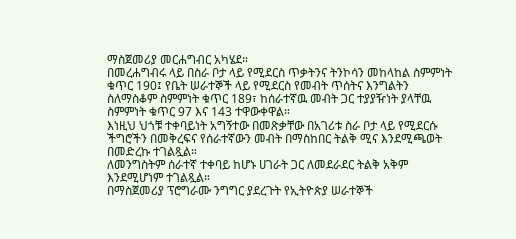ማስጀመሪያ መርሐግብር አካሄደ።
በመረሐግብሩ ላይ በስራ ቦታ ላይ የሚደርስ ጥቃትንና ትንኮሳን መከላከል ስምምነት ቁጥር 190፤ የቤት ሠራተኞች ላይ የሚደርስ የመብት ጥሰትና እንግልትን ስለማስቆም ስምምነት ቁጥር 189፣ ከሰራተኛዉ መብት ጋር ተያያዥነት ያላቸዉ ስምምነት ቁጥር 97 እና 143 ተዋውቀዋል።
እነዚህ ህጎቹ ተቀባይነት አግኝተው በመጽቃቸው በአገሪቱ ስራ ቦታ ላይ የሚደርሱ ችግሮችን በመቅረፍና የሰራተኛውን መብት በማስከበር ትልቅ ሚና እንደሚጫወት በመድረኩ ተገልጿል።
ለመንግስትም ሰራተኛ ተቀባይ ከሆኑ ሀገራት ጋር ለመደራደር ትልቅ አቅም እንደሚሆነም ተገልጿል።
በማስጀመሪያ ፕሮግራሙ ንግግር ያደረጉት የኢትዮጵያ ሠራተኞች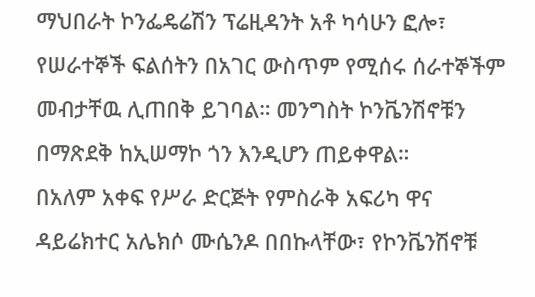ማህበራት ኮንፌዴሬሽን ፕሬዚዳንት አቶ ካሳሁን ፎሎ፣ የሠራተኞች ፍልሰትን በአገር ውስጥም የሚሰሩ ሰራተኞችም መብታቸዉ ሊጠበቅ ይገባል። መንግስት ኮንቬንሽኖቹን በማጽደቅ ከኢሠማኮ ጎን እንዲሆን ጠይቀዋል።
በአለም አቀፍ የሥራ ድርጅት የምስራቅ አፍሪካ ዋና ዳይሬክተር አሌክሶ ሙሴንዶ በበኩላቸው፣ የኮንቬንሽኖቹ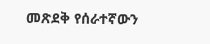መጽደቅ የሰራተኛውን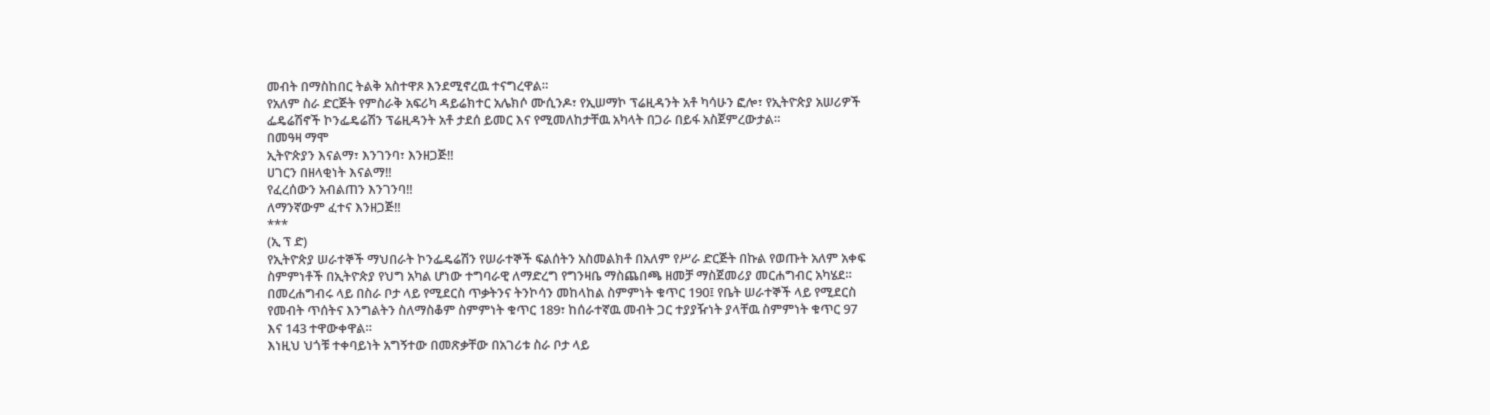መብት በማስከበር ትልቅ አስተዋጾ እንደሚኖረዉ ተናግረዋል።
የአለም ስራ ድርጅት የምስራቅ አፍሪካ ዳይሬክተር አሌክሶ ሙሲንዶ፣ የኢሠማኮ ፕሬዚዳንት አቶ ካሳሁን ፎሎ፣ የኢትዮጵያ አሠሪዎች ፌዴሬሽኖች ኮንፌዴሬሽን ፕሬዚዳንት አቶ ታደሰ ይመር እና የሚመለከታቸዉ አካላት በጋራ በይፋ አስጀምረውታል።
በመዓዛ ማሞ
ኢትዮጵያን እናልማ፣ እንገንባ፣ እንዘጋጅ‼
ሀገርን በዘላቂነት እናልማ‼
የፈረሰውን አብልጠን እንገንባ‼
ለማንኛውም ፈተና እንዘጋጅ‼
***
(ኢ ፕ ድ)
የኢትዮጵያ ሠራተኞች ማህበራት ኮንፌዴሬሽን የሠራተኞች ፍልሰትን አስመልክቶ በአለም የሥራ ድርጅት በኩል የወጡት አለም አቀፍ ስምምነቶች በኢትዮጵያ የህግ አካል ሆነው ተግባራዊ ለማድረግ የግንዛቤ ማስጨበጫ ዘመቻ ማስጀመሪያ መርሐግብር አካሄደ።
በመረሐግብሩ ላይ በስራ ቦታ ላይ የሚደርስ ጥቃትንና ትንኮሳን መከላከል ስምምነት ቁጥር 190፤ የቤት ሠራተኞች ላይ የሚደርስ የመብት ጥሰትና እንግልትን ስለማስቆም ስምምነት ቁጥር 189፣ ከሰራተኛዉ መብት ጋር ተያያዥነት ያላቸዉ ስምምነት ቁጥር 97 እና 143 ተዋውቀዋል።
እነዚህ ህጎቹ ተቀባይነት አግኝተው በመጽቃቸው በአገሪቱ ስራ ቦታ ላይ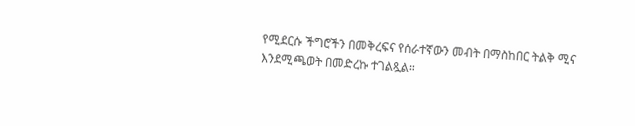የሚደርሱ ችግሮችን በመቅረፍና የሰራተኛውን መብት በማስከበር ትልቅ ሚና እንደሚጫወት በመድረኩ ተገልጿል።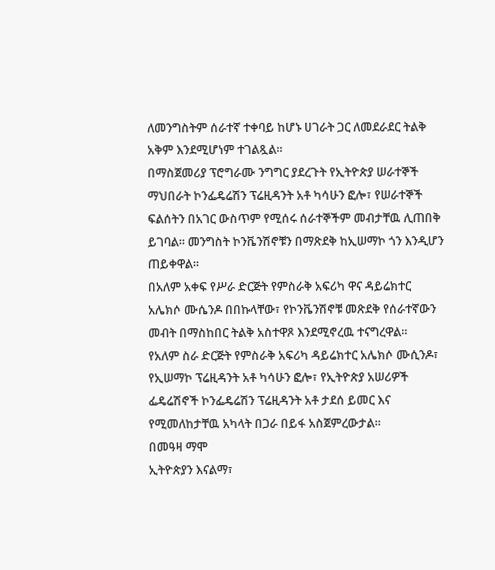ለመንግስትም ሰራተኛ ተቀባይ ከሆኑ ሀገራት ጋር ለመደራደር ትልቅ አቅም እንደሚሆነም ተገልጿል።
በማስጀመሪያ ፕሮግራሙ ንግግር ያደረጉት የኢትዮጵያ ሠራተኞች ማህበራት ኮንፌዴሬሽን ፕሬዚዳንት አቶ ካሳሁን ፎሎ፣ የሠራተኞች ፍልሰትን በአገር ውስጥም የሚሰሩ ሰራተኞችም መብታቸዉ ሊጠበቅ ይገባል። መንግስት ኮንቬንሽኖቹን በማጽደቅ ከኢሠማኮ ጎን እንዲሆን ጠይቀዋል።
በአለም አቀፍ የሥራ ድርጅት የምስራቅ አፍሪካ ዋና ዳይሬክተር አሌክሶ ሙሴንዶ በበኩላቸው፣ የኮንቬንሽኖቹ መጽደቅ የሰራተኛውን መብት በማስከበር ትልቅ አስተዋጾ እንደሚኖረዉ ተናግረዋል።
የአለም ስራ ድርጅት የምስራቅ አፍሪካ ዳይሬክተር አሌክሶ ሙሲንዶ፣ የኢሠማኮ ፕሬዚዳንት አቶ ካሳሁን ፎሎ፣ የኢትዮጵያ አሠሪዎች ፌዴሬሽኖች ኮንፌዴሬሽን ፕሬዚዳንት አቶ ታደሰ ይመር እና የሚመለከታቸዉ አካላት በጋራ በይፋ አስጀምረውታል።
በመዓዛ ማሞ
ኢትዮጵያን እናልማ፣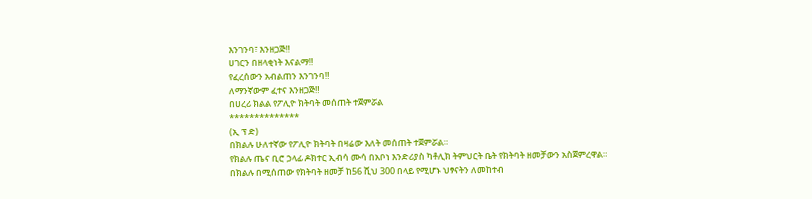እንገንባ፣ እንዘጋጅ‼
ሀገርን በዘላቂነት እናልማ‼
የፈረሰውን አብልጠን እንገንባ‼
ለማንኛውም ፈተና እንዘጋጅ‼
በሀረሪ ክልል የፖሊዮ ክትባት መሰጠት ተጀምሯል
**************
(ኢ ፕ ድ)
በክልሉ ሁለተኛው የፖሊዮ ክትባት በዛሬው እለት መሰጠት ተጀምሯል።
የክልሉ ጤና ቢሮ ኃላፊ ዶክተር ኢብሳ ሙሳ በአቦነ እንድሪያስ ካቶሊክ ትምህርት ቤት የክትባት ዘመቻውን አስጀምረዋል።
በክልሉ በሚሰጠው የክትባት ዘመቻ ከ56 ሺህ 300 በላይ የሚሆኑ ህፃናትን ለመከተብ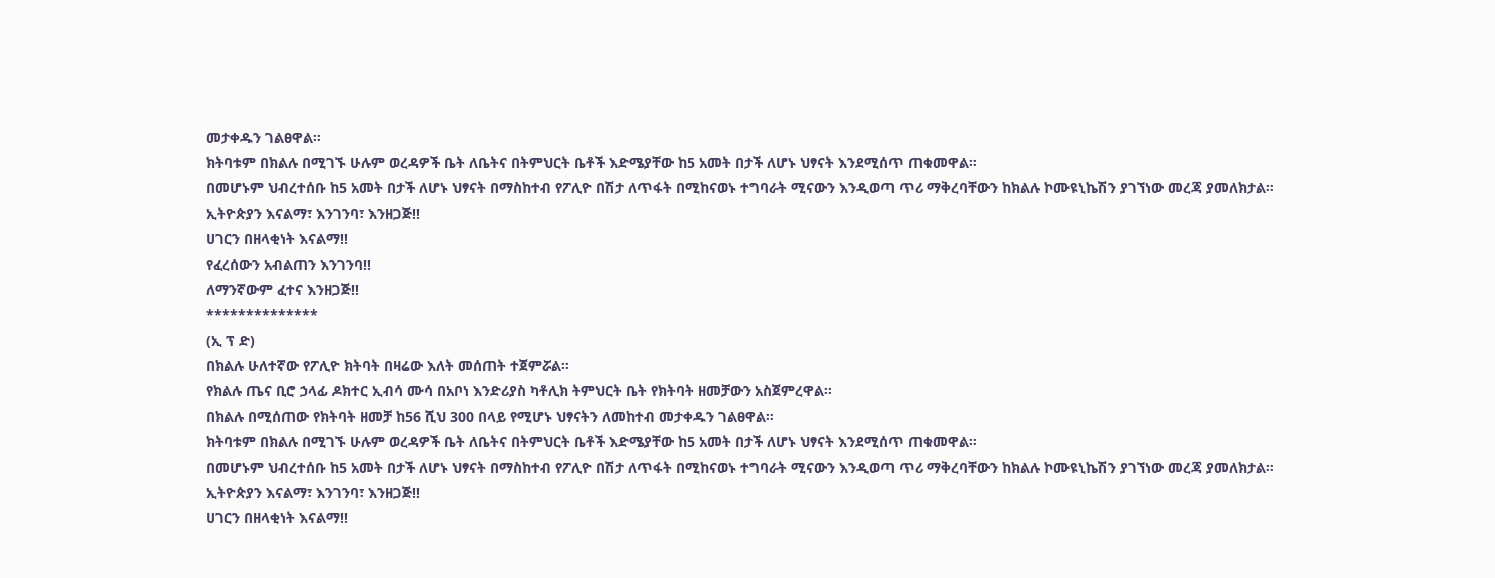መታቀዱን ገልፀዋል።
ክትባቱም በክልሉ በሚገኙ ሁሉም ወረዳዎች ቤት ለቤትና በትምህርት ቤቶች እድሜያቸው ከ5 አመት በታች ለሆኑ ህፃናት እንደሚሰጥ ጠቁመዋል።
በመሆኑም ህብረተሰቡ ከ5 አመት በታች ለሆኑ ህፃናት በማስከተብ የፖሊዮ በሽታ ለጥፋት በሚከናወኑ ተግባራት ሚናውን እንዲወጣ ጥሪ ማቅረባቸውን ከክልሉ ኮሙዩኒኬሽን ያገኘነው መረጃ ያመለክታል።
ኢትዮጵያን እናልማ፣ እንገንባ፣ እንዘጋጅ‼
ሀገርን በዘላቂነት እናልማ‼
የፈረሰውን አብልጠን እንገንባ‼
ለማንኛውም ፈተና እንዘጋጅ‼
**************
(ኢ ፕ ድ)
በክልሉ ሁለተኛው የፖሊዮ ክትባት በዛሬው እለት መሰጠት ተጀምሯል።
የክልሉ ጤና ቢሮ ኃላፊ ዶክተር ኢብሳ ሙሳ በአቦነ እንድሪያስ ካቶሊክ ትምህርት ቤት የክትባት ዘመቻውን አስጀምረዋል።
በክልሉ በሚሰጠው የክትባት ዘመቻ ከ56 ሺህ 300 በላይ የሚሆኑ ህፃናትን ለመከተብ መታቀዱን ገልፀዋል።
ክትባቱም በክልሉ በሚገኙ ሁሉም ወረዳዎች ቤት ለቤትና በትምህርት ቤቶች እድሜያቸው ከ5 አመት በታች ለሆኑ ህፃናት እንደሚሰጥ ጠቁመዋል።
በመሆኑም ህብረተሰቡ ከ5 አመት በታች ለሆኑ ህፃናት በማስከተብ የፖሊዮ በሽታ ለጥፋት በሚከናወኑ ተግባራት ሚናውን እንዲወጣ ጥሪ ማቅረባቸውን ከክልሉ ኮሙዩኒኬሽን ያገኘነው መረጃ ያመለክታል።
ኢትዮጵያን እናልማ፣ እንገንባ፣ እንዘጋጅ‼
ሀገርን በዘላቂነት እናልማ‼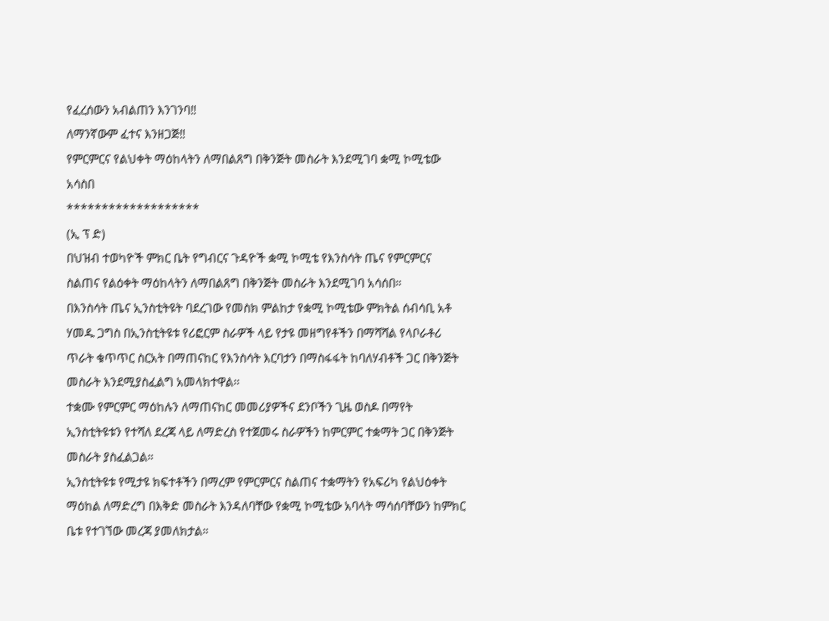የፈረሰውን አብልጠን እንገንባ‼
ለማንኛውም ፈተና እንዘጋጅ‼
የምርምርና የልህቀት ማዕከላትን ለማበልጸግ በቅንጅት መስራት እንደሚገባ ቋሚ ኮሚቴው አሳስበ
*******************
(ኢ ፕ ድ)
በህዝብ ተወካዮች ምክር ቤት የግብርና ጉዳዮች ቋሚ ኮሚቴ የእንስሳት ጤና የምርምርና ስልጠና የልዕቀት ማዕከላትን ለማበልጸግ በቅንጅት መስራት እንደሚገባ አሳሰበ።
በእንስሳት ጤና ኢንስቲትዩት ባደረገው የመስክ ምልከታ የቋሚ ኮሚቴው ምክትል ሰብሳቢ አቶ ሃመዱ ጋግስ በኢንስቲትዩቱ የሪፎርም ስራዎች ላይ የታዩ መዘግየቶችን በማሻሻል የላቦራቶሪ ጥራት ቁጥጥር ስርአት በማጠናከር የእንስሳት እርባታን በማስፋፋት ከባለሃብቶች ጋር በቅንጅት መስራት እንደሚያስፈልግ አመላክተዋል፡፡
ተቋሙ የምርምር ማዕከሉን ለማጠናከር መመሪያዎችና ደንቦችን ጊዜ ወስዶ በማየት ኢንስቲትዩቱን የተሻለ ደረጃ ላይ ለማድረስ የተጀመሩ ስራዎችን ከምርምር ተቋማት ጋር በቅንጅት መስራት ያስፈልጋል።
ኢንስቲትዩቱ የሚታዩ ክፍተቶችን በማረም የምርምርና ስልጠና ተቋማትን የአፍሪካ የልህዕቀት ማዕከል ለማድረግ በእቅድ መስራት እንዳለባቸው የቋሚ ኮሚቴው አባላት ማሳሰባቸውን ከምክር ቤቱ የተገኘው መረጃ ያመለክታል።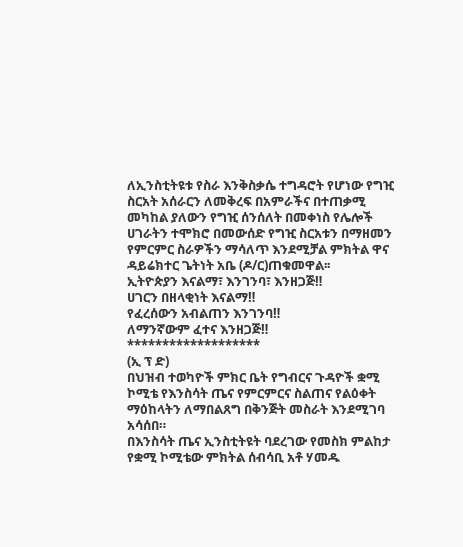ለኢንስቲትዩቱ የስራ እንቅስቃሴ ተግዳሮት የሆነው የግዢ ስርአት አሰራርን ለመቅረፍ በአምራችና በተጠቃሚ መካከል ያለውን የግዢ ሰንሰለት በመቀነስ የሌሎች ሀገራትን ተሞክሮ በመውሰድ የግዢ ስርአቱን በማዘመን የምርምር ስራዎችን ማሳለጥ እንደሚቻል ምክትል ዋና ዳይሬክተር ጌትነት አቤ (ዶ/ር)ጠቁመዋል፡፡
ኢትዮጵያን እናልማ፣ እንገንባ፣ እንዘጋጅ‼
ሀገርን በዘላቂነት እናልማ‼
የፈረሰውን አብልጠን እንገንባ‼
ለማንኛውም ፈተና እንዘጋጅ‼
*******************
(ኢ ፕ ድ)
በህዝብ ተወካዮች ምክር ቤት የግብርና ጉዳዮች ቋሚ ኮሚቴ የእንስሳት ጤና የምርምርና ስልጠና የልዕቀት ማዕከላትን ለማበልጸግ በቅንጅት መስራት እንደሚገባ አሳሰበ።
በእንስሳት ጤና ኢንስቲትዩት ባደረገው የመስክ ምልከታ የቋሚ ኮሚቴው ምክትል ሰብሳቢ አቶ ሃመዱ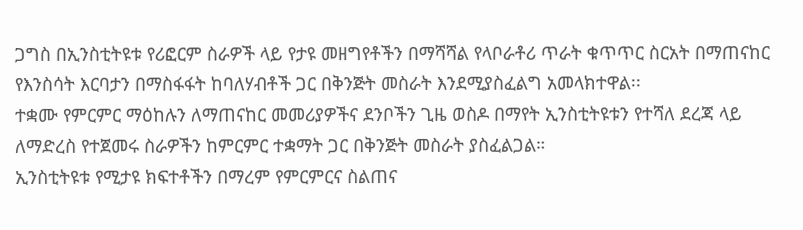ጋግስ በኢንስቲትዩቱ የሪፎርም ስራዎች ላይ የታዩ መዘግየቶችን በማሻሻል የላቦራቶሪ ጥራት ቁጥጥር ስርአት በማጠናከር የእንስሳት እርባታን በማስፋፋት ከባለሃብቶች ጋር በቅንጅት መስራት እንደሚያስፈልግ አመላክተዋል፡፡
ተቋሙ የምርምር ማዕከሉን ለማጠናከር መመሪያዎችና ደንቦችን ጊዜ ወስዶ በማየት ኢንስቲትዩቱን የተሻለ ደረጃ ላይ ለማድረስ የተጀመሩ ስራዎችን ከምርምር ተቋማት ጋር በቅንጅት መስራት ያስፈልጋል።
ኢንስቲትዩቱ የሚታዩ ክፍተቶችን በማረም የምርምርና ስልጠና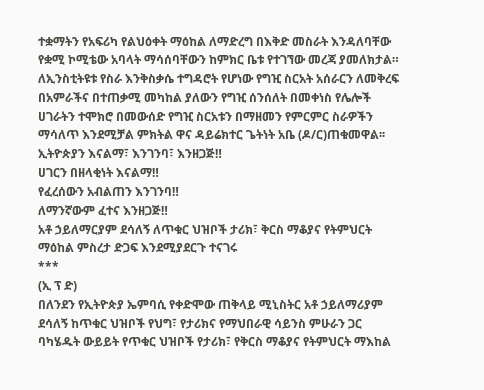ተቋማትን የአፍሪካ የልህዕቀት ማዕከል ለማድረግ በእቅድ መስራት እንዳለባቸው የቋሚ ኮሚቴው አባላት ማሳሰባቸውን ከምክር ቤቱ የተገኘው መረጃ ያመለክታል።
ለኢንስቲትዩቱ የስራ እንቅስቃሴ ተግዳሮት የሆነው የግዢ ስርአት አሰራርን ለመቅረፍ በአምራችና በተጠቃሚ መካከል ያለውን የግዢ ሰንሰለት በመቀነስ የሌሎች ሀገራትን ተሞክሮ በመውሰድ የግዢ ስርአቱን በማዘመን የምርምር ስራዎችን ማሳለጥ እንደሚቻል ምክትል ዋና ዳይሬክተር ጌትነት አቤ (ዶ/ር)ጠቁመዋል፡፡
ኢትዮጵያን እናልማ፣ እንገንባ፣ እንዘጋጅ‼
ሀገርን በዘላቂነት እናልማ‼
የፈረሰውን አብልጠን እንገንባ‼
ለማንኛውም ፈተና እንዘጋጅ‼
አቶ ኃይለማርያም ደሳለኝ ለጥቁር ህዝቦች ታሪክ፣ ቅርስ ማቆያና የትምህርት ማዕከል ምስረታ ድጋፍ እንደሚያደርጉ ተናገሩ
***
(ኢ ፕ ድ)
በለንደን የኢትዮጵያ ኤምባሲ የቀድሞው ጠቅላይ ሚኒስትር አቶ ኃይለማሪያም ደሳለኝ ከጥቁር ህዝቦች የህግ፣ የታሪክና የማህበራዊ ሳይንስ ምሁራን ጋር ባካሄዱት ውይይት የጥቁር ህዝቦች የታሪክ፣ የቅርስ ማቆያና የትምህርት ማእከል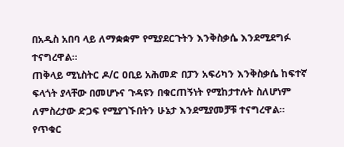በአዲስ አበባ ላይ ለማቋቋም የሚያደርጉትን እንቅስቃሴ እንደሚደግፉ ተናግረዋል።
ጠቅላይ ሚኒስትር ዶ/ር ዐቢይ አሕመድ በፓን አፍሪካን እንቅስቃሴ ከፍተኛ ፍላጎት ያላቸው በመሆኑና ጉዳዩን በቁርጠኝነት የሚከታተሉት ስለሆነም ለምስረታው ድጋፍ የሚያገኙበትን ሁኔታ እንደሚያመቻቹ ተናግረዋል።
የጥቁር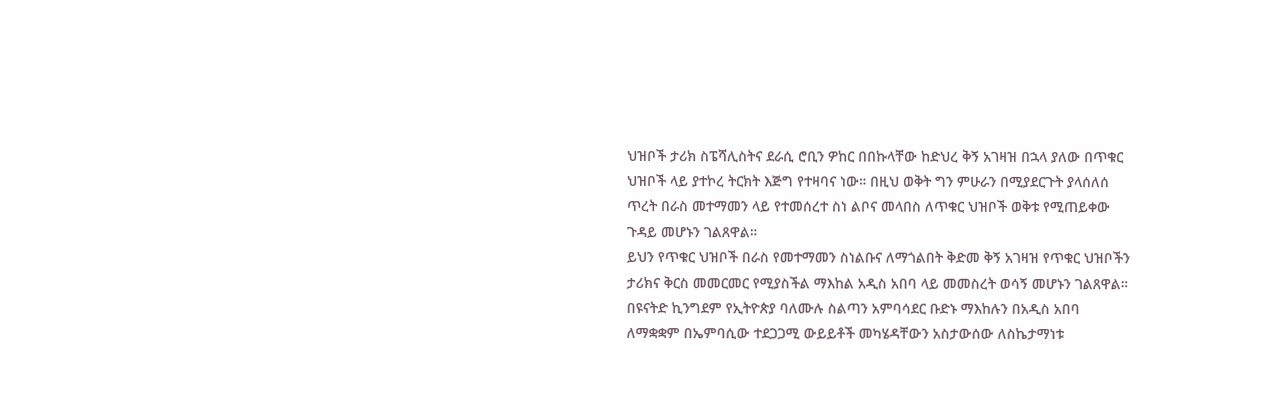ህዝቦች ታሪክ ስፔሻሊስትና ደራሲ ሮቢን ዎከር በበኩላቸው ከድህረ ቅኝ አገዛዝ በኋላ ያለው በጥቁር ህዝቦች ላይ ያተኮረ ትርክት እጅግ የተዛባና ነው። በዚህ ወቅት ግን ምሁራን በሚያደርጉት ያላሰለሰ ጥረት በራስ መተማመን ላይ የተመሰረተ ስነ ልቦና መላበስ ለጥቁር ህዝቦች ወቅቱ የሚጠይቀው ጉዳይ መሆኑን ገልጸዋል።
ይህን የጥቁር ህዝቦች በራስ የመተማመን ስነልቡና ለማጎልበት ቅድመ ቅኝ አገዛዝ የጥቁር ህዝቦችን ታሪክና ቅርስ መመርመር የሚያስችል ማእከል አዲስ አበባ ላይ መመስረት ወሳኝ መሆኑን ገልጸዋል።
በዩናትድ ኪንግደም የኢትዮጵያ ባለሙሉ ስልጣን አምባሳደር ቡድኑ ማእከሉን በአዲስ አበባ ለማቋቋም በኤምባሲው ተደጋጋሚ ውይይቶች መካሄዳቸውን አስታውሰው ለስኬታማነቱ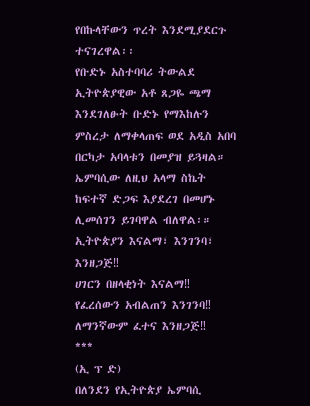የበኩላቸውን ጥረት እንደሚያደርጉ ተናገረዋል፡፡
የቡድኑ አስተባባሪ ትውልደ ኢትዮጵያዊው አቶ ጸጋዬ ጫማ እንደገለፁት ቡድኑ የማእከሉን ምስረታ ለማቀላጠፍ ወደ አዲስ አበባ በርካታ አባላቱን በመያዝ ይጓዛል። ኤምባሲው ለዚህ አላማ ስኬት ከፍተኛ ድጋፍ እያደረገ በመሆኑ ሊመሰገን ይገባዋል ብለዋል፡።
ኢትዮጵያን እናልማ፣ እንገንባ፣ እንዘጋጅ‼
ሀገርን በዘላቂነት እናልማ‼
የፈረሰውን አብልጠን እንገንባ‼
ለማንኛውም ፈተና እንዘጋጅ‼
***
(ኢ ፕ ድ)
በለንደን የኢትዮጵያ ኤምባሲ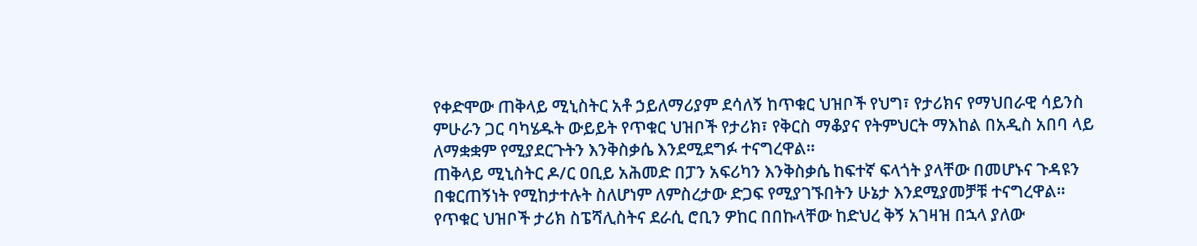የቀድሞው ጠቅላይ ሚኒስትር አቶ ኃይለማሪያም ደሳለኝ ከጥቁር ህዝቦች የህግ፣ የታሪክና የማህበራዊ ሳይንስ ምሁራን ጋር ባካሄዱት ውይይት የጥቁር ህዝቦች የታሪክ፣ የቅርስ ማቆያና የትምህርት ማእከል በአዲስ አበባ ላይ ለማቋቋም የሚያደርጉትን እንቅስቃሴ እንደሚደግፉ ተናግረዋል።
ጠቅላይ ሚኒስትር ዶ/ር ዐቢይ አሕመድ በፓን አፍሪካን እንቅስቃሴ ከፍተኛ ፍላጎት ያላቸው በመሆኑና ጉዳዩን በቁርጠኝነት የሚከታተሉት ስለሆነም ለምስረታው ድጋፍ የሚያገኙበትን ሁኔታ እንደሚያመቻቹ ተናግረዋል።
የጥቁር ህዝቦች ታሪክ ስፔሻሊስትና ደራሲ ሮቢን ዎከር በበኩላቸው ከድህረ ቅኝ አገዛዝ በኋላ ያለው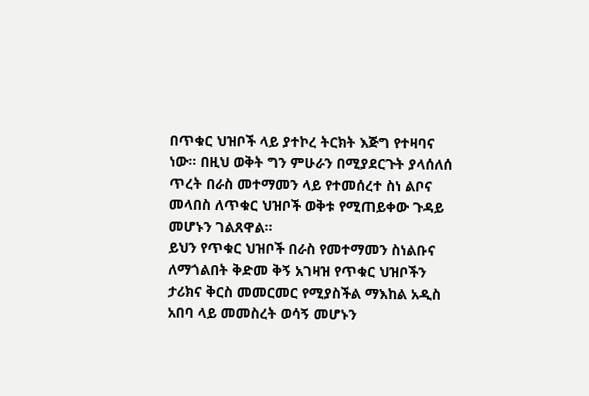በጥቁር ህዝቦች ላይ ያተኮረ ትርክት እጅግ የተዛባና ነው። በዚህ ወቅት ግን ምሁራን በሚያደርጉት ያላሰለሰ ጥረት በራስ መተማመን ላይ የተመሰረተ ስነ ልቦና መላበስ ለጥቁር ህዝቦች ወቅቱ የሚጠይቀው ጉዳይ መሆኑን ገልጸዋል።
ይህን የጥቁር ህዝቦች በራስ የመተማመን ስነልቡና ለማጎልበት ቅድመ ቅኝ አገዛዝ የጥቁር ህዝቦችን ታሪክና ቅርስ መመርመር የሚያስችል ማእከል አዲስ አበባ ላይ መመስረት ወሳኝ መሆኑን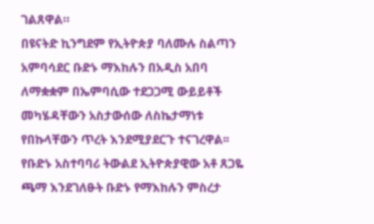ገልጸዋል።
በዩናትድ ኪንግደም የኢትዮጵያ ባለሙሉ ስልጣን አምባሳደር ቡድኑ ማእከሉን በአዲስ አበባ ለማቋቋም በኤምባሲው ተደጋጋሚ ውይይቶች መካሄዳቸውን አስታውሰው ለስኬታማነቱ የበኩላቸውን ጥረት እንደሚያደርጉ ተናገረዋል፡፡
የቡድኑ አስተባባሪ ትውልደ ኢትዮጵያዊው አቶ ጸጋዬ ጫማ እንደገለፁት ቡድኑ የማእከሉን ምስረታ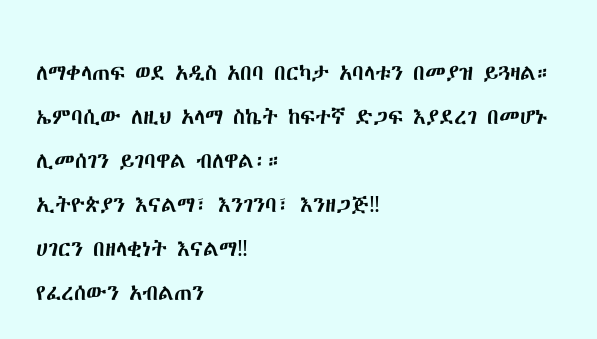ለማቀላጠፍ ወደ አዲስ አበባ በርካታ አባላቱን በመያዝ ይጓዛል። ኤምባሲው ለዚህ አላማ ስኬት ከፍተኛ ድጋፍ እያደረገ በመሆኑ ሊመሰገን ይገባዋል ብለዋል፡።
ኢትዮጵያን እናልማ፣ እንገንባ፣ እንዘጋጅ‼
ሀገርን በዘላቂነት እናልማ‼
የፈረሰውን አብልጠን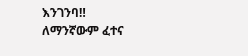እንገንባ‼
ለማንኛውም ፈተና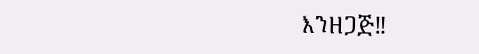እንዘጋጅ‼